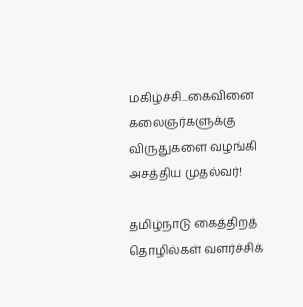மகிழ்ச்சி...கைவினை கலைஞர்களுக்கு விருதுகளை வழங்கி அசத்திய முதல்வர்!

தமிழ்நாடு கைத்திறத் தொழில்கள் வளர்ச்சிக்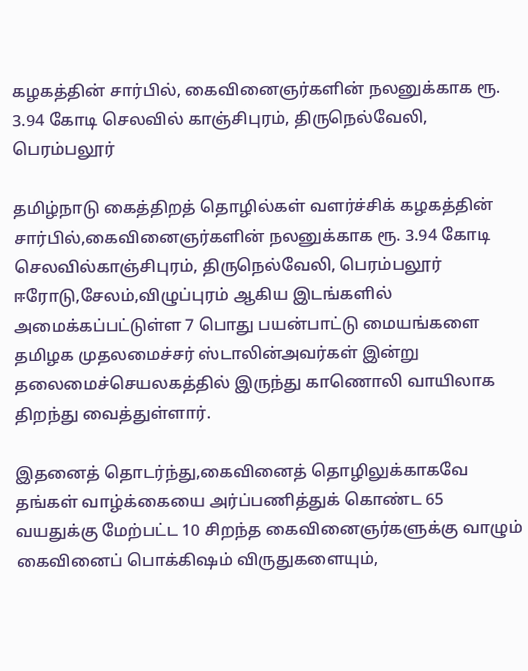கழகத்தின் சார்பில், கைவினைஞர்களின் நலனுக்காக ரூ. 3.94 கோடி செலவில் காஞ்சிபுரம், திருநெல்வேலி, பெரம்பலூர்

தமிழ்நாடு கைத்திறத் தொழில்கள் வளர்ச்சிக் கழகத்தின் சார்பில்,கைவினைஞர்களின் நலனுக்காக ரூ. 3.94 கோடி செலவில்காஞ்சிபுரம், திருநெல்வேலி, பெரம்பலூர் ஈரோடு,சேலம்,விழுப்புரம் ஆகிய இடங்களில் அமைக்கப்பட்டுள்ள 7 பொது பயன்பாட்டு மையங்களை தமிழக முதலமைச்சர் ஸ்டாலின்அவர்கள் இன்று தலைமைச்செயலகத்தில் இருந்து காணொலி வாயிலாக  திறந்து வைத்துள்ளார்.

இதனைத் தொடர்ந்து,கைவினைத் தொழிலுக்காகவே தங்கள் வாழ்க்கையை அர்ப்பணித்துக் கொண்ட 65 வயதுக்கு மேற்பட்ட 10 சிறந்த கைவினைஞர்களுக்கு வாழும் கைவினைப் பொக்கிஷம் விருதுகளையும்,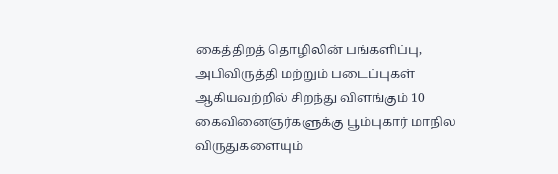கைத்திறத் தொழிலின் பங்களிப்பு, அபிவிருத்தி மற்றும் படைப்புகள் ஆகியவற்றில் சிறந்து விளங்கும் 10 கைவினைஞர்களுக்கு பூம்புகார் மாநில விருதுகளையும்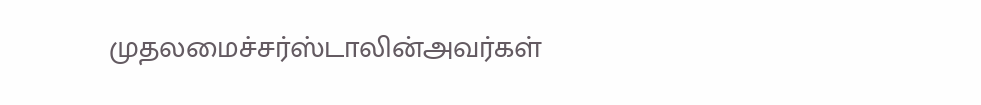முதலமைச்சர்ஸ்டாலின்அவர்கள்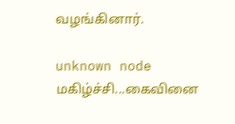வழங்கினார்.

unknown node
மகிழ்ச்சி...கைவினை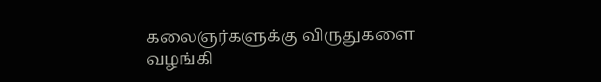கலைஞர்களுக்கு விருதுகளை வழங்கி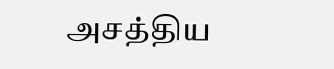அசத்திய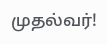முதல்வர்!